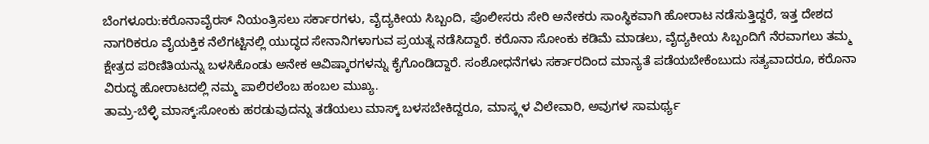ಬೆಂಗಳೂರು:ಕರೊನಾವೈರಸ್ ನಿಯಂತ್ರಿಸಲು ಸರ್ಕಾರಗಳು, ವೈದ್ಯಕೀಯ ಸಿಬ್ಬಂದಿ, ಪೊಲೀಸರು ಸೇರಿ ಅನೇಕರು ಸಾಂಸ್ಥಿಕವಾಗಿ ಹೋರಾಟ ನಡೆಸುತ್ತಿದ್ದರೆ, ಇತ್ತ ದೇಶದ ನಾಗರಿಕರೂ ವೈಯಕ್ತಿಕ ನೆಲೆಗಟ್ಟಿನಲ್ಲಿ ಯುದ್ಧದ ಸೇನಾನಿಗಳಾಗುವ ಪ್ರಯತ್ನ ನಡೆಸಿದ್ದಾರೆ. ಕರೊನಾ ಸೋಂಕು ಕಡಿಮೆ ಮಾಡಲು, ವೈದ್ಯಕೀಯ ಸಿಬ್ಬಂದಿಗೆ ನೆರವಾಗಲು ತಮ್ಮ ಕ್ಷೇತ್ರದ ಪರಿಣಿತಿಯನ್ನು ಬಳಸಿಕೊಂಡು ಅನೇಕ ಆವಿಷ್ಕಾರಗಳನ್ನು ಕೈಗೊಂಡಿದ್ದಾರೆ. ಸಂಶೋಧನೆಗಳು ಸರ್ಕಾರದಿಂದ ಮಾನ್ಯತೆ ಪಡೆಯಬೇಕೆಂಬುದು ಸತ್ಯವಾದರೂ, ಕರೊನಾ ವಿರುದ್ಧ ಹೋರಾಟದಲ್ಲಿ ನಮ್ಮ ಪಾಲಿರಲೆಂಬ ಹಂಬಲ ಮುಖ್ಯ.
ತಾಮ್ರ-ಬೆಳ್ಳಿ ಮಾಸ್ಕ್:ಸೋಂಕು ಹರಡುವುದನ್ನು ತಡೆಯಲು ಮಾಸ್ಕ್ ಬಳಸಬೇಕಿದ್ದರೂ, ಮಾಸ್ಕ್ಗಳ ವಿಲೇವಾರಿ, ಅವುಗಳ ಸಾಮರ್ಥ್ಯ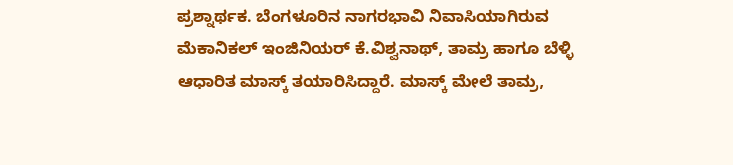ಪ್ರಶ್ನಾರ್ಥಕ. ಬೆಂಗಳೂರಿನ ನಾಗರಭಾವಿ ನಿವಾಸಿಯಾಗಿರುವ ಮೆಕಾನಿಕಲ್ ಇಂಜಿನಿಯರ್ ಕೆ.ವಿಶ್ವನಾಥ್, ತಾಮ್ರ ಹಾಗೂ ಬೆಳ್ಳಿ ಆಧಾರಿತ ಮಾಸ್ಕ್ ತಯಾರಿಸಿದ್ದಾರೆ. ಮಾಸ್ಕ್ ಮೇಲೆ ತಾಮ್ರ,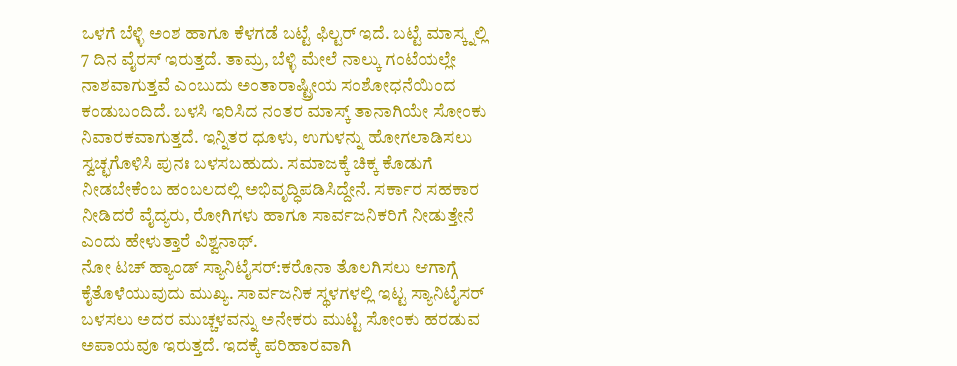ಒಳಗೆ ಬೆಳ್ಳಿ ಅಂಶ ಹಾಗೂ ಕೆಳಗಡೆ ಬಟ್ಟೆ ಫಿಲ್ಟರ್ ಇದೆ. ಬಟ್ಟೆ ಮಾಸ್ಕ್ನಲ್ಲಿ 7 ದಿನ ವೈರಸ್ ಇರುತ್ತದೆ. ತಾಮ್ರ, ಬೆಳ್ಳಿ ಮೇಲೆ ನಾಲ್ಕು ಗಂಟೆಯಲ್ಲೇ ನಾಶವಾಗುತ್ತವೆ ಎಂಬುದು ಅಂತಾರಾಷ್ಟ್ರೀಯ ಸಂಶೋಧನೆಯಿಂದ ಕಂಡುಬಂದಿದೆ. ಬಳಸಿ ಇರಿಸಿದ ನಂತರ ಮಾಸ್ಕ್ ತಾನಾಗಿಯೇ ಸೋಂಕು ನಿವಾರಕವಾಗುತ್ತದೆ. ಇನ್ನಿತರ ಧೂಳು, ಉಗುಳನ್ನು ಹೋಗಲಾಡಿಸಲು ಸ್ವಚ್ಛಗೊಳಿಸಿ ಪುನಃ ಬಳಸಬಹುದು. ಸಮಾಜಕ್ಕೆ ಚಿಕ್ಕ ಕೊಡುಗೆ ನೀಡಬೇಕೆಂಬ ಹಂಬಲದಲ್ಲಿ ಅಭಿವೃದ್ಧಿಪಡಿಸಿದ್ದೇನೆ. ಸರ್ಕಾರ ಸಹಕಾರ ನೀಡಿದರೆ ವೈದ್ಯರು, ರೋಗಿಗಳು ಹಾಗೂ ಸಾರ್ವಜನಿಕರಿಗೆ ನೀಡುತ್ತೇನೆ ಎಂದು ಹೇಳುತ್ತಾರೆ ವಿಶ್ವನಾಥ್.
ನೋ ಟಚ್ ಹ್ಯಾಂಡ್ ಸ್ಯಾನಿಟೈಸರ್:ಕರೊನಾ ತೊಲಗಿಸಲು ಆಗಾಗ್ಗೆ ಕೈತೊಳೆಯುವುದು ಮುಖ್ಯ. ಸಾರ್ವಜನಿಕ ಸ್ಥಳಗಳಲ್ಲಿ ಇಟ್ಟ ಸ್ಯಾನಿಟೈಸರ್ ಬಳಸಲು ಅದರ ಮುಚ್ಚಳವನ್ನು ಅನೇಕರು ಮುಟ್ಟಿ ಸೋಂಕು ಹರಡುವ ಅಪಾಯವೂ ಇರುತ್ತದೆ. ಇದಕ್ಕೆ ಪರಿಹಾರವಾಗಿ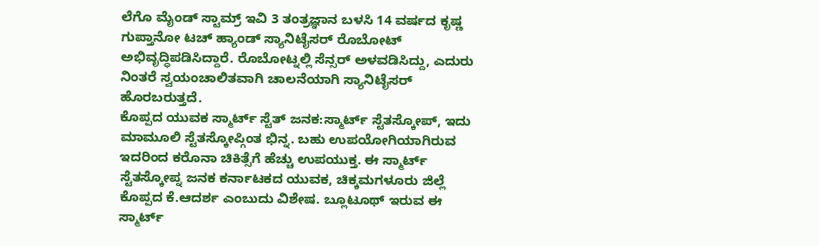ಲೆಗೊ ಮೈಂಡ್ ಸ್ಟಾಮ್ರ್ ಇವಿ 3 ತಂತ್ರಜ್ಞಾನ ಬಳಸಿ 14 ವರ್ಷದ ಕೃಷ್ಣ ಗುಪ್ತಾನೋ ಟಚ್ ಹ್ಯಾಂಡ್ ಸ್ಯಾನಿಟೈಸರ್ ರೊಬೋಟ್ ಅಭಿವೃದ್ಧಿಪಡಿಸಿದ್ದಾರೆ. ರೊಬೋಟ್ನಲ್ಲಿ ಸೆನ್ಸರ್ ಅಳವಡಿಸಿದ್ದು, ಎದುರು ನಿಂತರೆ ಸ್ವಯಂಚಾಲಿತವಾಗಿ ಚಾಲನೆಯಾಗಿ ಸ್ಯಾನಿಟೈಸರ್ ಹೊರಬರುತ್ತದೆ.
ಕೊಪ್ಪದ ಯುವಕ ಸ್ಮಾರ್ಟ್ ಸ್ಟೆತ್ ಜನಕ:ಸ್ಮಾರ್ಟ್ ಸ್ಟೆತಸ್ಕೋಪ್, ಇದು ಮಾಮೂಲಿ ಸ್ಟೆತಸ್ಕೋಪ್ಗಿಂತ ಭಿನ್ನ. ಬಹು ಉಪಯೋಗಿಯಾಗಿರುವ ಇದರಿಂದ ಕರೊನಾ ಚಿಕಿತ್ಸೆಗೆ ಹೆಚ್ಚು ಉಪಯುಕ್ತ. ಈ ಸ್ಮಾರ್ಟ್ ಸ್ಟೆತಸ್ಕೋಪ್ನ ಜನಕ ಕರ್ನಾಟಕದ ಯುವಕ, ಚಿಕ್ಕಮಗಳೂರು ಜಿಲ್ಲೆ ಕೊಪ್ಪದ ಕೆ.ಆದರ್ಶ ಎಂಬುದು ವಿಶೇಷ. ಬ್ಲೂಟೂಥ್ ಇರುವ ಈ ಸ್ಮಾರ್ಟ್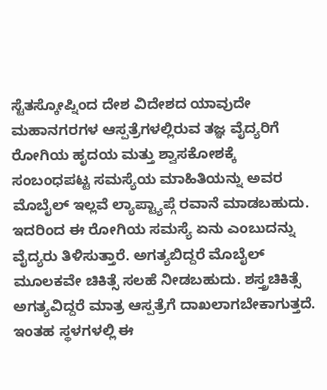ಸ್ಟೆತಸ್ಕೋಪ್ನಿಂದ ದೇಶ ವಿದೇಶದ ಯಾವುದೇ ಮಹಾನಗರಗಳ ಆಸ್ಪತ್ರೆಗಳಲ್ಲಿರುವ ತಜ್ಞ ವೈದ್ಯರಿಗೆ ರೋಗಿಯ ಹೃದಯ ಮತ್ತು ಶ್ವಾಸಕೋಶಕ್ಕೆ ಸಂಬಂಧಪಟ್ಟ ಸಮಸ್ಯೆಯ ಮಾಹಿತಿಯನ್ನು ಅವರ ಮೊಬೈಲ್ ಇಲ್ಲವೆ ಲ್ಯಾಪ್ಟ್ಯಾಪ್ಗೆ ರವಾನೆ ಮಾಡಬಹುದು. ಇದರಿಂದ ಈ ರೋಗಿಯ ಸಮಸ್ಯೆ ಏನು ಎಂಬುದನ್ನು ವೈದ್ಯರು ತಿಳಿಸುತ್ತಾರೆ. ಅಗತ್ಯಬಿದ್ದರೆ ಮೊಬೈಲ್ ಮೂಲಕವೇ ಚಿಕಿತ್ಸೆ ಸಲಹೆ ನೀಡಬಹುದು. ಶಸ್ತ್ರಚಿಕಿತ್ಸೆ ಅಗತ್ಯವಿದ್ದರೆ ಮಾತ್ರ ಆಸ್ಪತ್ರೆಗೆ ದಾಖಲಾಗಬೇಕಾಗುತ್ತದೆ. ಇಂತಹ ಸ್ಥಳಗಳಲ್ಲಿ ಈ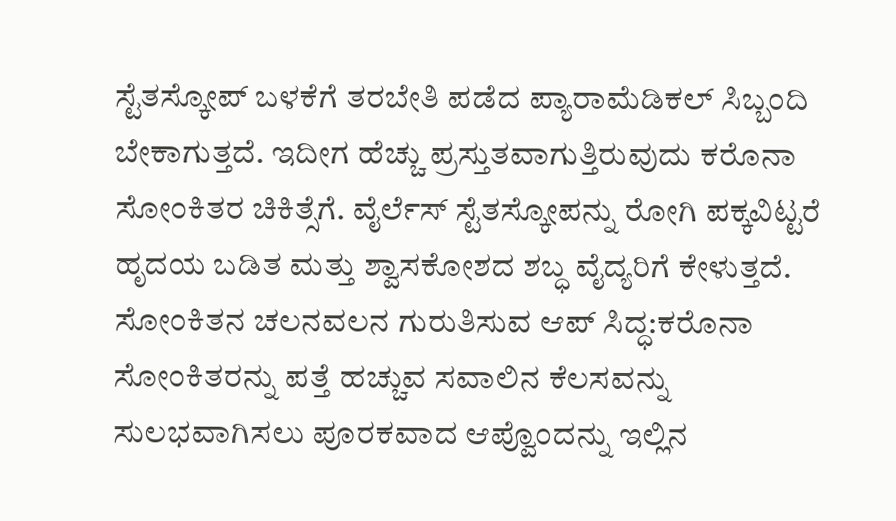ಸ್ಟೆತಸ್ಕೋಪ್ ಬಳಕೆಗೆ ತರಬೇತಿ ಪಡೆದ ಪ್ಯಾರಾಮೆಡಿಕಲ್ ಸಿಬ್ಬಂದಿ ಬೇಕಾಗುತ್ತದೆ. ಇದೀಗ ಹೆಚ್ಚು ಪ್ರಸ್ತುತವಾಗುತ್ತಿರುವುದು ಕರೊನಾ ಸೋಂಕಿತರ ಚಿಕಿತ್ಸೆಗೆ. ವೈರ್ಲೆಸ್ ಸ್ಟೆತಸ್ಕೋಪನ್ನು ರೋಗಿ ಪಕ್ಕವಿಟ್ಟರೆ ಹೃದಯ ಬಡಿತ ಮತ್ತು ಶ್ವಾಸಕೋಶದ ಶಬ್ಧ ವೈದ್ಯರಿಗೆ ಕೇಳುತ್ತದೆ.
ಸೋಂಕಿತನ ಚಲನವಲನ ಗುರುತಿಸುವ ಆಪ್ ಸಿದ್ಧ:ಕರೊನಾ ಸೋಂಕಿತರನ್ನು ಪತ್ತೆ ಹಚ್ಚುವ ಸವಾಲಿನ ಕೆಲಸವನ್ನು ಸುಲಭವಾಗಿಸಲು ಪೂರಕವಾದ ಆಪ್ವೊಂದನ್ನು ಇಲ್ಲಿನ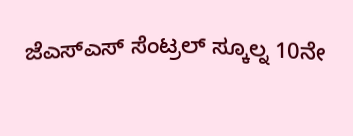ಜೆಎಸ್ಎಸ್ ಸೆಂಟ್ರಲ್ ಸ್ಕೂಲ್ನ 10ನೇ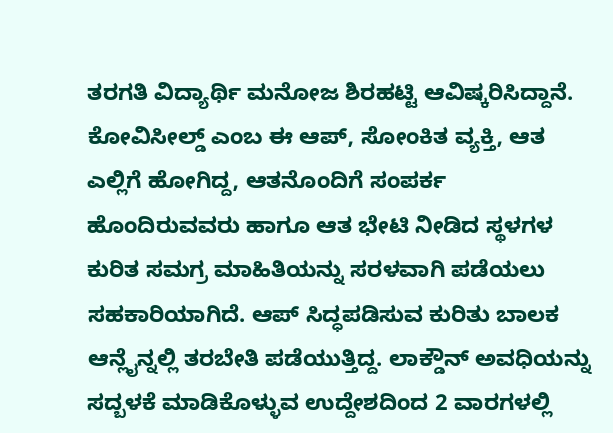ತರಗತಿ ವಿದ್ಯಾರ್ಥಿ ಮನೋಜ ಶಿರಹಟ್ಟಿ ಆವಿಷ್ಕರಿಸಿದ್ದಾನೆ. ಕೋವಿಸೀಲ್ಡ್ ಎಂಬ ಈ ಆಪ್, ಸೋಂಕಿತ ವ್ಯಕ್ತಿ, ಆತ ಎಲ್ಲಿಗೆ ಹೋಗಿದ್ದ, ಆತನೊಂದಿಗೆ ಸಂಪರ್ಕ ಹೊಂದಿರುವವರು ಹಾಗೂ ಆತ ಭೇಟಿ ನೀಡಿದ ಸ್ಥಳಗಳ ಕುರಿತ ಸಮಗ್ರ ಮಾಹಿತಿಯನ್ನು ಸರಳವಾಗಿ ಪಡೆಯಲು ಸಹಕಾರಿಯಾಗಿದೆ. ಆಪ್ ಸಿದ್ಧಪಡಿಸುವ ಕುರಿತು ಬಾಲಕ ಆನ್ಲೈನ್ನಲ್ಲಿ ತರಬೇತಿ ಪಡೆಯುತ್ತಿದ್ದ. ಲಾಕ್ಡೌನ್ ಅವಧಿಯನ್ನು ಸದ್ಬಳಕೆ ಮಾಡಿಕೊಳ್ಳುವ ಉದ್ದೇಶದಿಂದ 2 ವಾರಗಳಲ್ಲಿ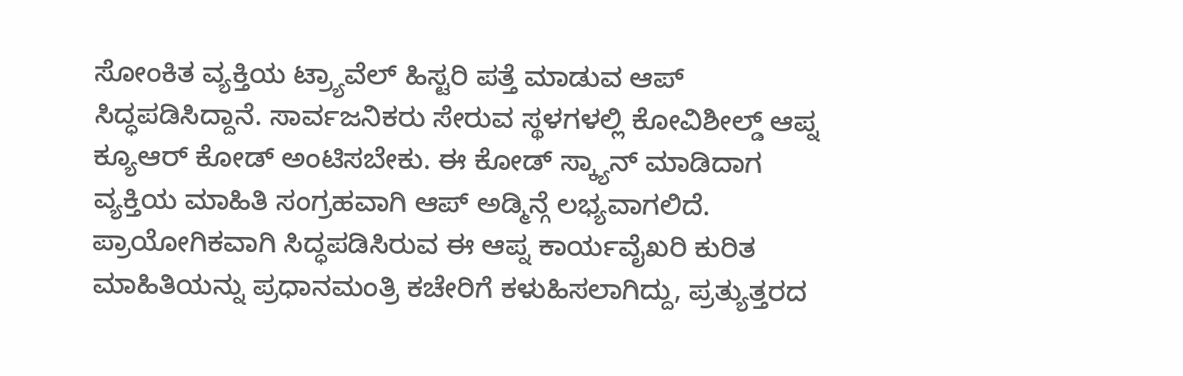ಸೋಂಕಿತ ವ್ಯಕ್ತಿಯ ಟ್ರ್ಯಾವೆಲ್ ಹಿಸ್ಟರಿ ಪತ್ತೆ ಮಾಡುವ ಆಪ್ ಸಿದ್ಧಪಡಿಸಿದ್ದಾನೆ. ಸಾರ್ವಜನಿಕರು ಸೇರುವ ಸ್ಥಳಗಳಲ್ಲಿ ಕೋವಿಶೀಲ್ಡ್ ಆಪ್ನ ಕ್ಯೂಆರ್ ಕೋಡ್ ಅಂಟಿಸಬೇಕು. ಈ ಕೋಡ್ ಸ್ಕ್ಯಾನ್ ಮಾಡಿದಾಗ ವ್ಯಕ್ತಿಯ ಮಾಹಿತಿ ಸಂಗ್ರಹವಾಗಿ ಆಪ್ ಅಡ್ಮಿನ್ಗೆ ಲಭ್ಯವಾಗಲಿದೆ. ಪ್ರಾಯೋಗಿಕವಾಗಿ ಸಿದ್ಧಪಡಿಸಿರುವ ಈ ಆಪ್ನ ಕಾರ್ಯವೈಖರಿ ಕುರಿತ ಮಾಹಿತಿಯನ್ನು ಪ್ರಧಾನಮಂತ್ರಿ ಕಚೇರಿಗೆ ಕಳುಹಿಸಲಾಗಿದ್ದು, ಪ್ರತ್ಯುತ್ತರದ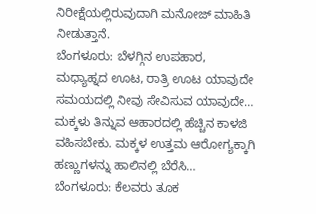ನಿರೀಕ್ಷೆಯಲ್ಲಿರುವುದಾಗಿ ಮನೋಜ್ ಮಾಹಿತಿ ನೀಡುತ್ತಾನೆ.
ಬೆಂಗಳೂರು: ಬೆಳಗ್ಗಿನ ಉಪಹಾರ, ಮಧ್ಯಾಹ್ನದ ಊಟ, ರಾತ್ರಿ ಊಟ ಯಾವುದೇ ಸಮಯದಲ್ಲಿ ನೀವು ಸೇವಿಸುವ ಯಾವುದೇ…
ಮಕ್ಕಳು ತಿನ್ನುವ ಆಹಾರದಲ್ಲಿ ಹೆಚ್ಚಿನ ಕಾಳಜಿ ವಹಿಸಬೇಕು. ಮಕ್ಕಳ ಉತ್ತಮ ಆರೋಗ್ಯಕ್ಕಾಗಿ ಹಣ್ಣುಗಳನ್ನು ಹಾಲಿನಲ್ಲಿ ಬೆರೆಸಿ…
ಬೆಂಗಳೂರು: ಕೆಲವರು ತೂಕ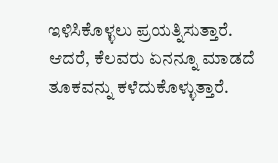ಇಳಿಸಿಕೊಳ್ಳಲು ಪ್ರಯತ್ನಿಸುತ್ತಾರೆ. ಆದರೆ, ಕೆಲವರು ಏನನ್ನೂ ಮಾಡದೆ ತೂಕವನ್ನು ಕಳೆದುಕೊಳ್ಳುತ್ತಾರೆ.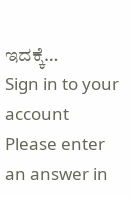ಇದಕ್ಕೆ…
Sign in to your account
Please enter an answer in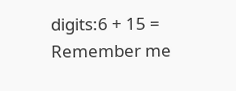digits:6 + 15 =
Remember me